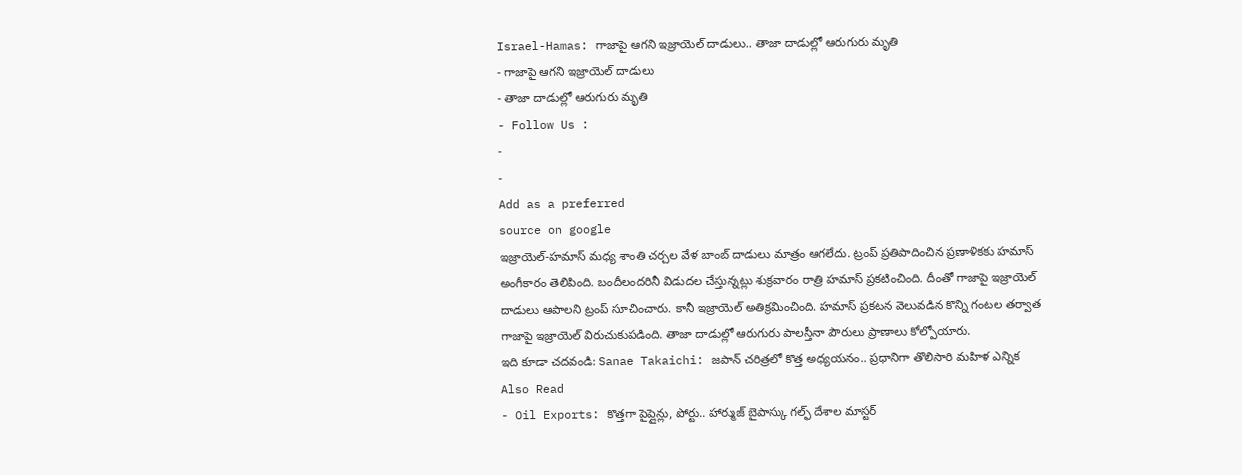Israel-Hamas: గాజాపై ఆగని ఇజ్రాయెల్ దాడులు.. తాజా దాడుల్లో ఆరుగురు మృతి
- గాజాపై ఆగని ఇజ్రాయెల్ దాడులు
- తాజా దాడుల్లో ఆరుగురు మృతి
- Follow Us :
-
-
Add as a preferred
source on google
ఇజ్రాయెల్-హమాస్ మధ్య శాంతి చర్చల వేళ బాంబ్ దాడులు మాత్రం ఆగలేదు. ట్రంప్ ప్రతిపాదించిన ప్రణాళికకు హమాస్ అంగీకారం తెలిపింది. బందీలందరినీ విడుదల చేస్తున్నట్లు శుక్రవారం రాత్రి హమాస్ ప్రకటించింది. దీంతో గాజాపై ఇజ్రాయెల్ దాడులు ఆపాలని ట్రంప్ సూచించారు. కానీ ఇజ్రాయెల్ అతిక్రమించింది. హమాస్ ప్రకటన వెలువడిన కొన్ని గంటల తర్వాత గాజాపై ఇజ్రాయెల్ విరుచుకుపడింది. తాజా దాడుల్లో ఆరుగురు పాలస్తీనా పౌరులు ప్రాణాలు కోల్పోయారు.
ఇది కూడా చదవండి: Sanae Takaichi: జపాన్ చరిత్రలో కొత్త అధ్యయనం.. ప్రధానిగా తొలిసారి మహిళ ఎన్నిక
Also Read
- Oil Exports: కొత్తగా పైప్లైన్లు, పోర్టు.. హార్ముజ్ బైపాస్కు గల్ఫ్ దేశాల మాస్టర్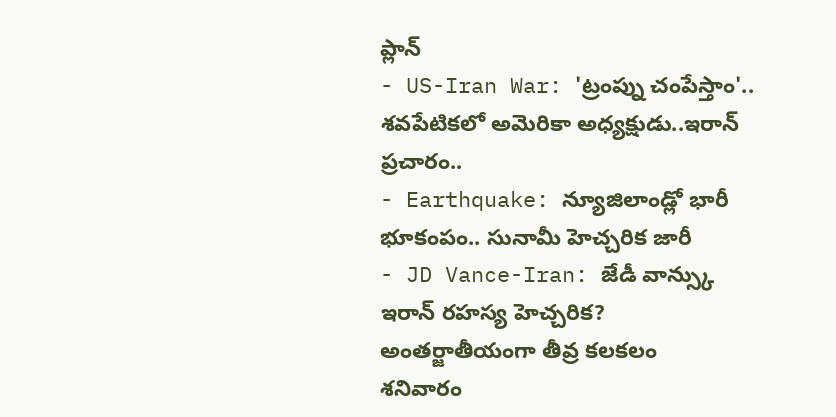ప్లాన్
- US-Iran War: 'ట్రంప్ను చంపేస్తాం'.. శవపేటికలో అమెరికా అధ్యక్షుడు..ఇరాన్ ప్రచారం..
- Earthquake: న్యూజిలాండ్లో భారీ భూకంపం.. సునామీ హెచ్చరిక జారీ
- JD Vance-Iran: జేడీ వాన్స్కు ఇరాన్ రహస్య హెచ్చరిక? అంతర్జాతీయంగా తీవ్ర కలకలం
శనివారం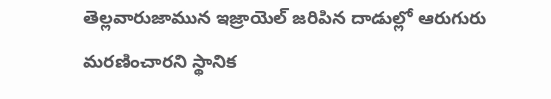తెల్లవారుజామున ఇజ్రాయెల్ జరిపిన దాడుల్లో ఆరుగురు మరణించారని స్థానిక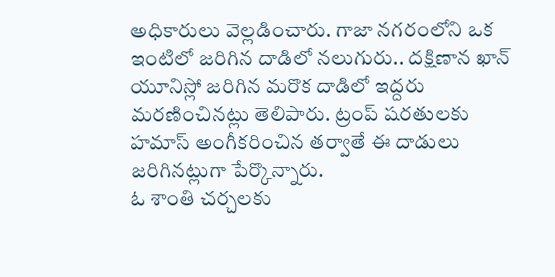అధికారులు వెల్లడించారు. గాజా నగరంలోని ఒక ఇంటిలో జరిగిన దాడిలో నలుగురు.. దక్షిణాన ఖాన్ యూనిస్లో జరిగిన మరొక దాడిలో ఇద్దరు మరణించినట్లు తెలిపారు. ట్రంప్ షరతులకు హమాస్ అంగీకరించిన తర్వాతే ఈ దాడులు జరిగినట్లుగా పేర్కొన్నారు.
ఓ శాంతి చర్చలకు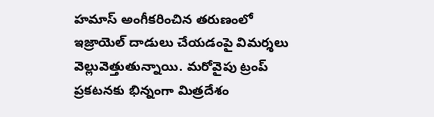హమాస్ అంగీకరించిన తరుణంలో ఇజ్రాయెల్ దాడులు చేయడంపై విమర్శలు వెల్లువెత్తుతున్నాయి. మరోవైపు ట్రంప్ ప్రకటనకు భిన్నంగా మిత్రదేశం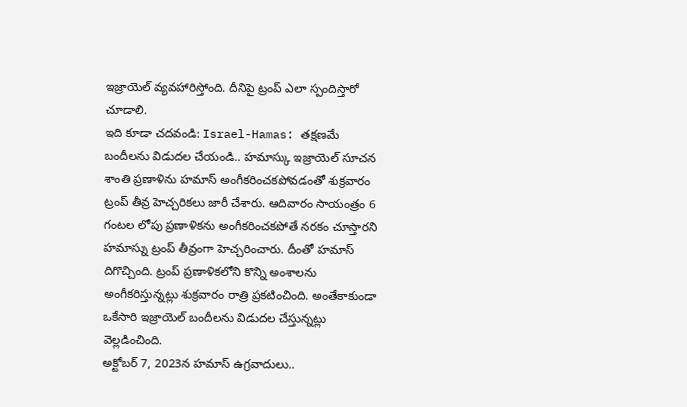ఇజ్రాయెల్ వ్యవహారిస్తోంది. దీనిపై ట్రంప్ ఎలా స్పందిస్తారో చూడాలి.
ఇది కూడా చదవండి: Israel-Hamas: తక్షణమే బందీలను విడుదల చేయండి.. హమాస్కు ఇజ్రాయెల్ సూచన
శాంతి ప్రణాళిను హమాస్ అంగీకరించకపోవడంతో శుక్రవారం ట్రంప్ తీవ్ర హెచ్చరికలు జారీ చేశారు. ఆదివారం సాయంత్రం 6 గంటల లోపు ప్రణాళికను అంగీకరించకపోతే నరకం చూస్తారని హమాస్ను ట్రంప్ తీవ్రంగా హెచ్చరించారు. దీంతో హమాస్ దిగొచ్చింది. ట్రంప్ ప్రణాళికలోని కొన్ని అంశాలను అంగీకరిస్తున్నట్లు శుక్రవారం రాత్రి ప్రకటించింది. అంతేకాకుండా ఒకేసారి ఇజ్రాయెల్ బందీలను విడుదల చేస్తున్నట్లు వెల్లడించింది.
అక్టోబర్ 7, 2023న హమాస్ ఉగ్రవాదులు..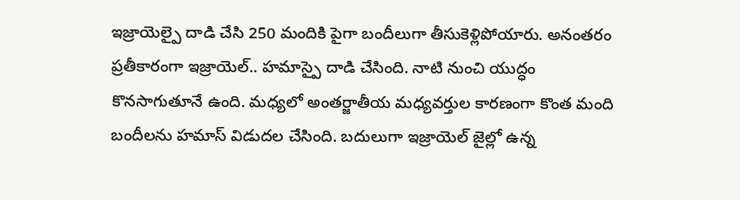ఇజ్రాయెల్పై దాడి చేసి 250 మందికి పైగా బందీలుగా తీసుకెళ్లిపోయారు. అనంతరం ప్రతీకారంగా ఇజ్రాయెల్.. హమాస్పై దాడి చేసింది. నాటి నుంచి యుద్ధం కొనసాగుతూనే ఉంది. మధ్యలో అంతర్జాతీయ మధ్యవర్తుల కారణంగా కొంత మంది బందీలను హమాస్ విడుదల చేసింది. బదులుగా ఇజ్రాయెల్ జైల్లో ఉన్న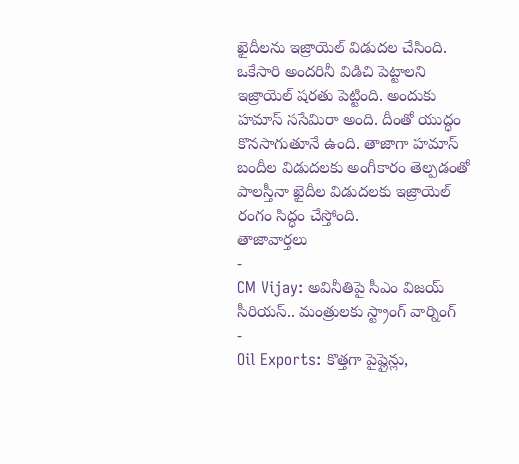ఖైదీలను ఇజ్రాయెల్ విడుదల చేసింది. ఒకేసారి అందరినీ విడిచి పెట్టాలని ఇజ్రాయెల్ షరతు పెట్టింది. అందుకు హమాస్ ససేమిరా అంది. దీంతో యుద్ధం కొనసాగుతూనే ఉంది. తాజాగా హమాస్ బందీల విడుదలకు అంగీకారం తెల్పడంతో పాలస్తీనా ఖైదీల విడుదలకు ఇజ్రాయెల్ రంగం సిద్ధం చేస్తోంది.
తాజావార్తలు
-
CM Vijay: అవినీతిపై సీఎం విజయ్ సీరియస్.. మంత్రులకు స్ట్రాంగ్ వార్నింగ్
-
Oil Exports: కొత్తగా పైప్లైన్లు,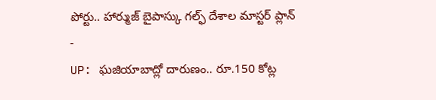పోర్టు.. హార్ముజ్ బైపాస్కు గల్ఫ్ దేశాల మాస్టర్ ప్లాన్
-
UP: ఘజియాబాద్లో దారుణం.. రూ.150 కోట్ల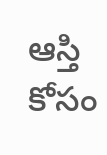ఆస్తి కోసం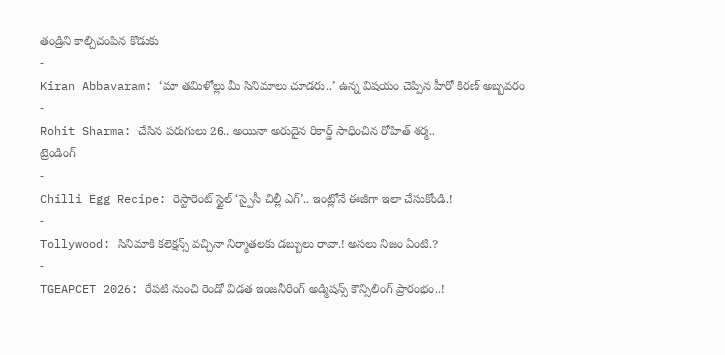తండ్రిని కాల్చిచంపిన కొడుకు
-
Kiran Abbavaram: ‘మా తమిళోల్లు మీ సినిమాలు చూడరు..’ ఉన్న విషయం చెప్పిన హీరో కిరణ్ అబ్బవరం
-
Rohit Sharma: చేసిన పరుగులు 26.. అయినా అరుదైన రికార్డ్ సాధించిన రోహిత్ శర్మ..
ట్రెండింగ్
-
Chilli Egg Recipe: రెస్టారెంట్ స్టైల్ ‘స్పైసీ చిల్లీ ఎగ్’.. ఇంట్లోనే ఈజీగా ఇలా చేసుకోండి.!
-
Tollywood: సినిమాకి కలెక్షన్స్ వచ్చినా నిర్మాతలకు డబ్బులు రావా.! అసలు నిజం ఏంటి.?
-
TGEAPCET 2026: రేపటి నుంచి రెండో విడత ఇంజనీరింగ్ అడ్మిషన్స్ కౌన్సిలింగ్ ప్రారంభం..!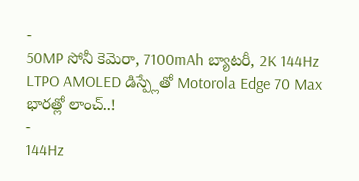-
50MP సోనీ కెమెరా, 7100mAh బ్యాటరీ, 2K 144Hz LTPO AMOLED డిస్ప్లేతో Motorola Edge 70 Max భారత్లో లాంచ్..!
-
144Hz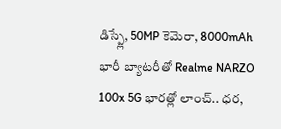డిస్ప్లే, 50MP కెమెరా, 8000mAh భారీ బ్యాటరీతో Realme NARZO 100x 5G భారత్లో లాంచ్.. ధర,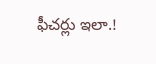ఫీచర్లు ఇలా.!